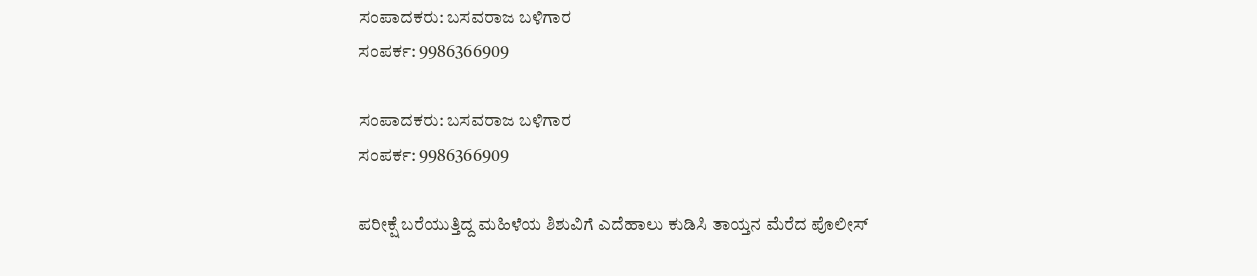ಸಂಪಾದಕರು: ಬಸವರಾಜ ಬಳಿಗಾರ
ಸಂಪರ್ಕ: 9986366909

ಸಂಪಾದಕರು: ಬಸವರಾಜ ಬಳಿಗಾರ
ಸಂಪರ್ಕ: 9986366909

ಪರೀಕ್ಷೆ ಬರೆಯುತ್ತಿದ್ದ ಮಹಿಳೆಯ ಶಿಶುವಿಗೆ ಎದೆಹಾಲು ಕುಡಿಸಿ ತಾಯ್ತನ ಮೆರೆದ ಪೊಲೀಸ್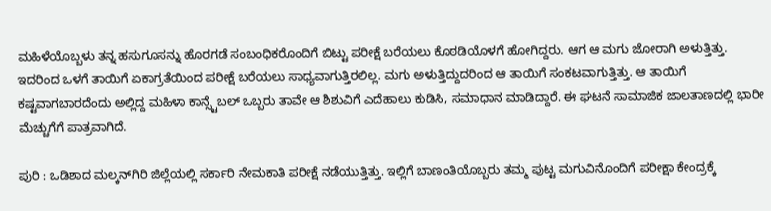ಮಹಿಳೆಯೊಬ್ಬಳು ತನ್ನ ಹಸುಗೂಸನ್ನು ಹೊರಗಡೆ ಸಂಬಂಧಿಕರೊಂದಿಗೆ ಬಿಟ್ಟು ಪರೀಕ್ಷೆ ಬರೆಯಲು ಕೊಠಡಿಯೊಳಗೆ ಹೋಗಿದ್ದರು. ಆಗ ಆ ಮಗು ಜೋರಾಗಿ ಅಳುತ್ತಿತ್ತು. ಇದರಿಂದ ಒಳಗೆ ತಾಯಿಗೆ ಏಕಾಗ್ರತೆಯಿಂದ ಪರೀಕ್ಷೆ ಬರೆಯಲು ಸಾಧ್ಯವಾಗುತ್ತಿರಲಿಲ್ಲ. ಮಗು ಅಳುತ್ತಿದ್ದುದರಿಂದ ಆ ತಾಯಿಗೆ ಸಂಕಟವಾಗುತ್ತಿತ್ತು. ಆ ತಾಯಿಗೆ ಕಷ್ಟವಾಗಬಾರದೆಂದು ಅಲ್ಲಿದ್ದ ಮಹಿಳಾ ಕಾನ್ಸ್ಟೆಬಲ್ ಒಬ್ಬರು ತಾವೇ ಆ ಶಿಶುವಿಗೆ ಎದೆಹಾಲು ಕುಡಿಸಿ, ಸಮಾಧಾನ ಮಾಡಿದ್ದಾರೆ. ಈ ಘಟನೆ ಸಾಮಾಜಿಕ ಜಾಲತಾಣದಲ್ಲಿ ಭಾರೀ ಮೆಚ್ಚುಗೆಗೆ ಪಾತ್ರವಾಗಿದೆ.

ಪುರಿ : ಒಡಿಶಾದ ಮಲ್ಕನ್‌ಗಿರಿ ಜಿಲ್ಲೆಯಲ್ಲಿ ಸರ್ಕಾರಿ ನೇಮಕಾತಿ ಪರೀಕ್ಷೆ ನಡೆಯುತ್ತಿತ್ತು. ಇಲ್ಲಿಗೆ ಬಾಣಂತಿಯೊಬ್ಬರು ತಮ್ಮ ಪುಟ್ಟ ಮಗುವಿನೊಂದಿಗೆ ಪರೀಕ್ಷಾ ಕೇಂದ್ರಕ್ಕೆ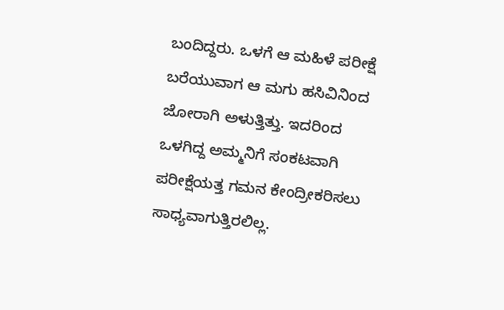ಬಂದಿದ್ದರು. ಒಳಗೆ ಆ ಮಹಿಳೆ ಪರೀಕ್ಷೆ ಬರೆಯುವಾಗ ಆ ಮಗು ಹಸಿವಿನಿಂದ ಜೋರಾಗಿ ಅಳುತ್ತಿತ್ತು. ಇದರಿಂದ ಒಳಗಿದ್ದ ಅಮ್ಮನಿಗೆ ಸಂಕಟವಾಗಿ ಪರೀಕ್ಷೆಯತ್ತ ಗಮನ ಕೇಂದ್ರೀಕರಿಸಲು ಸಾಧ್ಯವಾಗುತ್ತಿರಲಿಲ್ಲ.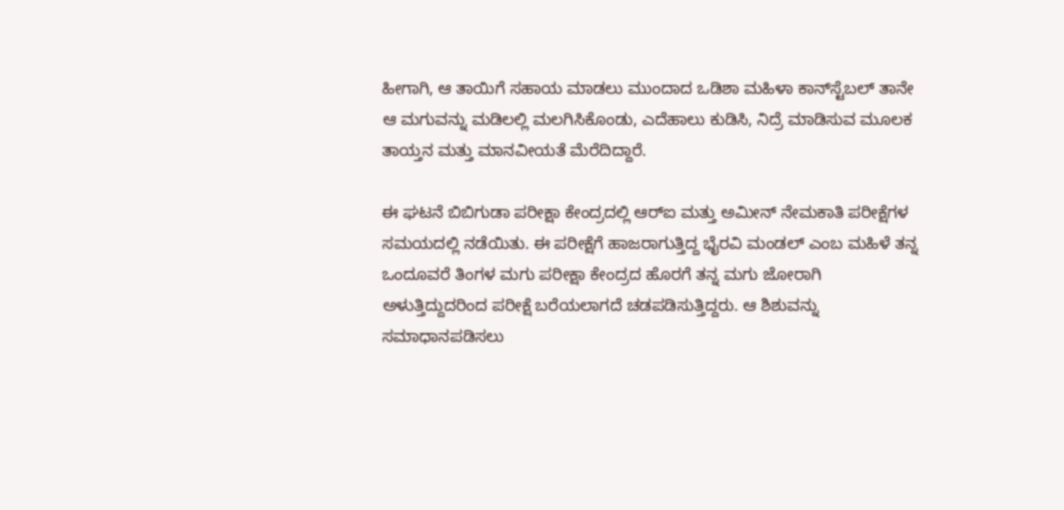ಹೀಗಾಗಿ, ಆ ತಾಯಿಗೆ ಸಹಾಯ ಮಾಡಲು ಮುಂದಾದ ಒಡಿಶಾ ಮಹಿಳಾ ಕಾನ್‌ಸ್ಟೆಬಲ್ ತಾನೇ ಆ ಮಗುವನ್ನು ಮಡಿಲಲ್ಲಿ ಮಲಗಿಸಿಕೊಂಡು, ಎದೆಹಾಲು ಕುಡಿಸಿ, ನಿದ್ರೆ ಮಾಡಿಸುವ ಮೂಲಕ ತಾಯ್ತನ ಮತ್ತು ಮಾನವೀಯತೆ ಮೆರೆದಿದ್ದಾರೆ.

ಈ ಘಟನೆ ಬಿಬಿಗುಡಾ ಪರೀಕ್ಷಾ ಕೇಂದ್ರದಲ್ಲಿ ಆರ್‌ಐ ಮತ್ತು ಅಮೀನ್ ನೇಮಕಾತಿ ಪರೀಕ್ಷೆಗಳ ಸಮಯದಲ್ಲಿ ನಡೆಯಿತು. ಈ ಪರೀಕ್ಷೆಗೆ ಹಾಜರಾಗುತ್ತಿದ್ದ ಭೈರವಿ ಮಂಡಲ್ ಎಂಬ ಮಹಿಳೆ ತನ್ನ ಒಂದೂವರೆ ತಿಂಗಳ ಮಗು ಪರೀಕ್ಷಾ ಕೇಂದ್ರದ ಹೊರಗೆ ತನ್ನ ಮಗು ಜೋರಾಗಿ ಅಳುತ್ತಿದ್ದುದರಿಂದ ಪರೀಕ್ಷೆ ಬರೆಯಲಾಗದೆ ಚಡಪಡಿಸುತ್ತಿದ್ದರು. ಆ ಶಿಶುವನ್ನು ಸಮಾಧಾನಪಡಿಸಲು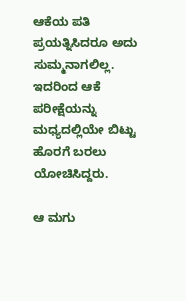ಆಕೆಯ ಪತಿ ಪ್ರಯತ್ನಿಸಿದರೂ ಅದು ಸುಮ್ಮನಾಗಲಿಲ್ಲ. ಇದರಿಂದ ಆಕೆ ಪರೀಕ್ಷೆಯನ್ನು ಮಧ್ಯದಲ್ಲಿಯೇ ಬಿಟ್ಟು ಹೊರಗೆ ಬರಲು ಯೋಚಿಸಿದ್ದರು.

ಆ ಮಗು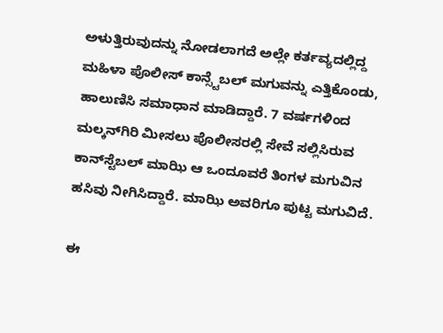ಅಳುತ್ತಿರುವುದನ್ನು ನೋಡಲಾಗದೆ ಅಲ್ಲೇ ಕರ್ತವ್ಯದಲ್ಲಿದ್ದ ಮಹಿಳಾ ಪೊಲೀಸ್ ಕಾನ್ಸ್ಟೆಬಲ್ ಮಗುವನ್ನು ಎತ್ತಿಕೊಂಡು, ಹಾಲುಣಿಸಿ ಸಮಾಧಾನ ಮಾಡಿದ್ದಾರೆ. 7 ವರ್ಷಗಳಿಂದ ಮಲ್ಕನ್‌ಗಿರಿ ಮೀಸಲು ಪೊಲೀಸರಲ್ಲಿ ಸೇವೆ ಸಲ್ಲಿಸಿರುವ ಕಾನ್‌ಸ್ಟೆಬಲ್ ಮಾಝಿ ಆ ಒಂದೂವರೆ ತಿಂಗಳ ಮಗುವಿನ ಹಸಿವು ನೀಗಿಸಿದ್ದಾರೆ. ಮಾಝಿ ಅವರಿಗೂ ಪುಟ್ಟ ಮಗುವಿದೆ.

ಈ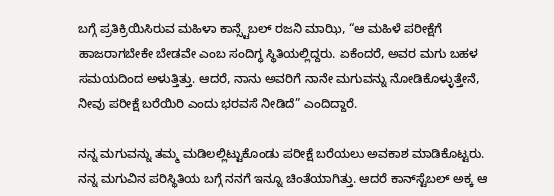ಬಗ್ಗೆ ಪ್ರತಿಕ್ರಿಯಿಸಿರುವ ಮಹಿಳಾ ಕಾನ್ಸ್ಟೆಬಲ್ ರಜನಿ ಮಾಝಿ, “ಆ ಮಹಿಳೆ ಪರೀಕ್ಷೆಗೆ ಹಾಜರಾಗಬೇಕೇ ಬೇಡವೇ ಎಂಬ ಸಂದಿಗ್ಧ ಸ್ಥಿತಿಯಲ್ಲಿದ್ದರು. ಏಕೆಂದರೆ, ಅವರ ಮಗು ಬಹಳ ಸಮಯದಿಂದ ಅಳುತ್ತಿತ್ತು. ಆದರೆ, ನಾನು ಅವರಿಗೆ ನಾನೇ ಮಗುವನ್ನು ನೋಡಿಕೊಳ್ಳುತ್ತೇನೆ, ನೀವು ಪರೀಕ್ಷೆ ಬರೆಯಿರಿ ಎಂದು ಭರವಸೆ ನೀಡಿದೆ” ಎಂದಿದ್ದಾರೆ.

ನನ್ನ ಮಗುವನ್ನು ತಮ್ಮ ಮಡಿಲಲ್ಲಿಟ್ಟುಕೊಂಡು ಪರೀಕ್ಷೆ ಬರೆಯಲು ಅವಕಾಶ ಮಾಡಿಕೊಟ್ಟರು. ನನ್ನ ಮಗುವಿನ ಪರಿಸ್ಥಿತಿಯ ಬಗ್ಗೆ ನನಗೆ ಇನ್ನೂ ಚಿಂತೆಯಾಗಿತ್ತು. ಆದರೆ ಕಾನ್‌ಸ್ಟೆಬಲ್ ಅಕ್ಕ ಆ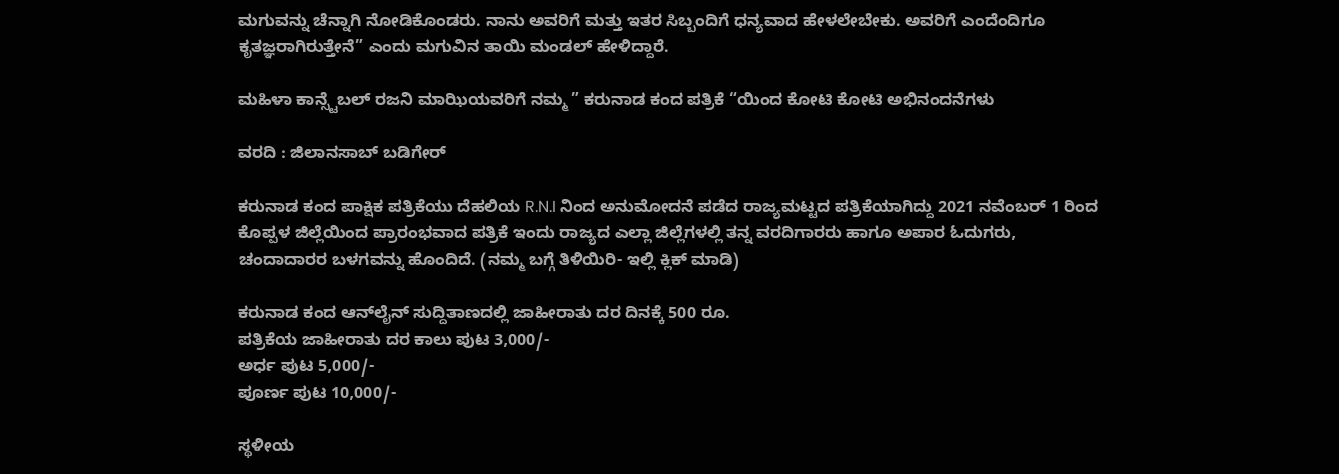ಮಗುವನ್ನು ಚೆನ್ನಾಗಿ ನೋಡಿಕೊಂಡರು. ನಾನು ಅವರಿಗೆ ಮತ್ತು ಇತರ ಸಿಬ್ಬಂದಿಗೆ ಧನ್ಯವಾದ ಹೇಳಲೇಬೇಕು. ಅವರಿಗೆ ಎಂದೆಂದಿಗೂ ಕೃತಜ್ಞರಾಗಿರುತ್ತೇನೆ” ಎಂದು ಮಗುವಿನ ತಾಯಿ ಮಂಡಲ್ ಹೇಳಿದ್ದಾರೆ.

ಮಹಿಳಾ ಕಾನ್ಸ್ಟೆಬಲ್ ರಜನಿ ಮಾಝಿಯವರಿಗೆ ನಮ್ಮ ” ಕರುನಾಡ ಕಂದ ಪತ್ರಿಕೆ “ಯಿಂದ ಕೋಟಿ ಕೋಟಿ ಅಭಿನಂದನೆಗಳು

ವರದಿ : ಜಿಲಾನಸಾಬ್ ಬಡಿಗೇರ್

ಕರುನಾಡ ಕಂದ ಪಾಕ್ಷಿಕ ಪತ್ರಿಕೆಯು ದೆಹಲಿಯ R.N.I ನಿಂದ ಅನುಮೋದನೆ ಪಡೆದ ರಾಜ್ಯಮಟ್ಟದ ಪತ್ರಿಕೆಯಾಗಿದ್ದು 2021 ನವೆಂಬರ್ 1 ರಿಂದ ಕೊಪ್ಪಳ ಜಿಲ್ಲೆಯಿಂದ ಪ್ರಾರಂಭವಾದ ಪತ್ರಿಕೆ ಇಂದು ರಾಜ್ಯದ ಎಲ್ಲಾ ಜಿಲ್ಲೆಗಳಲ್ಲಿ ತನ್ನ ವರದಿಗಾರರು ಹಾಗೂ ಅಪಾರ ಓದುಗರು, ಚಂದಾದಾರರ ಬಳಗವನ್ನು ಹೊಂದಿದೆ. (ನಮ್ಮ ಬಗ್ಗೆ ತಿಳಿಯಿರಿ- ಇಲ್ಲಿ ಕ್ಲಿಕ್‌ ಮಾಡಿ)

ಕರುನಾಡ ಕಂದ ಆನ್‌ಲೈನ್‌ ಸುದ್ದಿತಾಣದಲ್ಲಿ ಜಾಹೀರಾತು ದರ ದಿನಕ್ಕೆ 500 ರೂ.
ಪತ್ರಿಕೆಯ ಜಾಹೀರಾತು ದರ ಕಾಲು ಪುಟ 3,000/-
ಅರ್ಧ ಪುಟ 5,000/-
ಪೂರ್ಣ ಪುಟ 10,000/-

ಸ್ಥಳೀಯ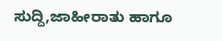ಸುದ್ದಿ,ಜಾಹೀರಾತು ಹಾಗೂ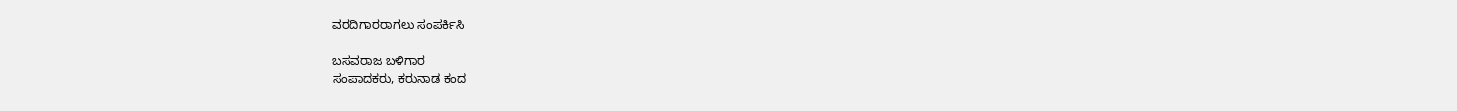ವರದಿಗಾರರಾಗಲು ಸಂಪರ್ಕಿಸಿ

ಬಸವರಾಜ ಬಳಿಗಾರ
ಸಂಪಾದಕರು, ಕರುನಾಡ ಕಂದ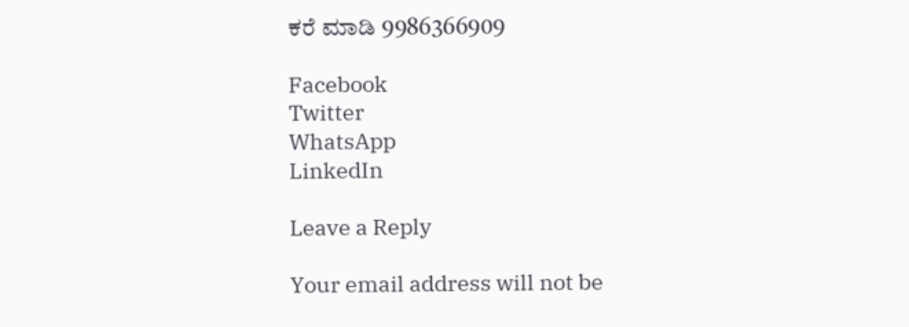ಕರೆ ಮಾಡಿ 9986366909

Facebook
Twitter
WhatsApp
LinkedIn

Leave a Reply

Your email address will not be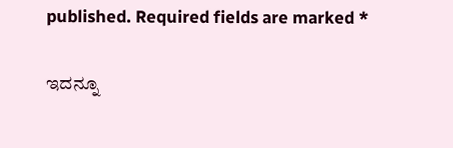published. Required fields are marked *

ಇದನ್ನೂ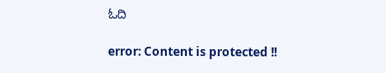ಓದಿ

error: Content is protected !!